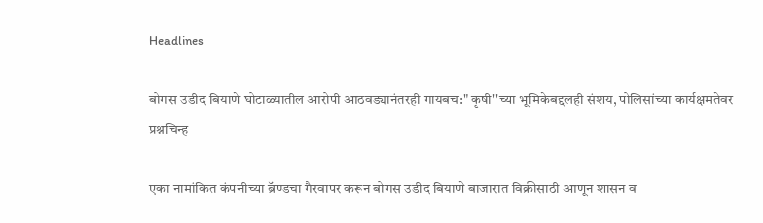Headlines

बोगस उडीद बियाणे घोटाळ्यातील आरोपी आठवड्यानंतरही गायबच:" कृषी''च्या भूमिकेबद्दलही संशय, पोलिसांच्या कार्यक्षमतेवर प्रश्नचिन्ह

एका नामांकित कंपनीच्या ब्रॅण्डचा गैरवापर करून बोगस उडीद बियाणे बाजारात विक्रीसाठी आणून शासन व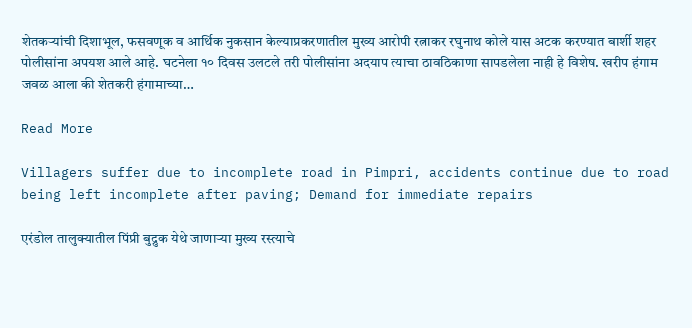शेतकऱ्यांची दिशाभूल, फसवणूक व आर्थिक नुकसान केल्याप्रकरणातील मुख्य आरोपी रत्नाकर रघुनाथ कोले यास अटक करण्यात बार्शी शहर पोलीसांना अपयश आले आहे. घटनेला १० दिवस उलटले तरी पोलीसांना अदयाप त्याचा ठावठिकाणा सापडलेला नाही हे विशेष. खरीप हंगाम जवळ आला की शेतकरी हंगामाच्या…

Read More

Villagers suffer due to incomplete road in Pimpri, accidents continue due to road being left incomplete after paving; Demand for immediate repairs

एरंडोल तालुक्यातील पिंप्री बुद्रुक येथे जाणाऱ्या मुख्य रस्त्याचे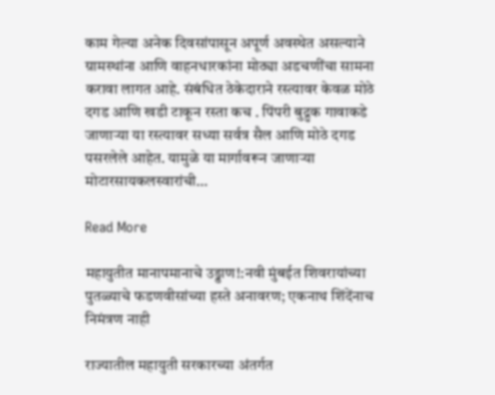काम गेल्या अनेक दिवसांपासून अपूर्ण अवस्थेत असल्याने ग्रामस्थांना आणि वाहनधारकांना मोठ्या अडचणींचा सामना करावा लागत आहे. संबंधित ठेकेदाराने रस्त्यावर केवळ मोठे दगड आणि खडी टाकून रस्ता कच . पिंपरी बुद्रुक गावाकडे जाणाऱ्या या रस्त्यावर सध्या सर्वत्र सैल आणि मोठे दगड पसरलेले आहेत. यामुळे या मार्गावरून जाणाऱ्या मोटारसायकलस्वारांची…

Read More

महायुतीत मानापमानाचे उड्डाण!:नवी मुंबईत शिवरायांच्या पुतळ्याचे फडणवीसांच्या हस्ते अनावरण; एकनाथ शिंदेंनाच निमंत्रण नाही

राज्यातील महायुती सरकारच्या अंतर्गत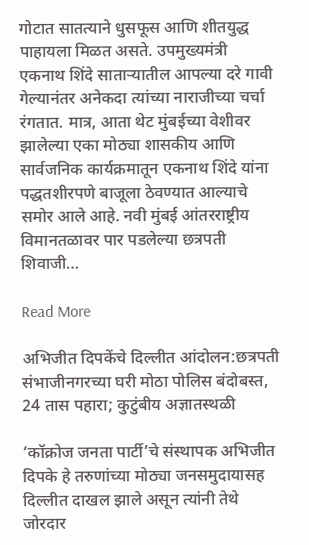गोटात सातत्याने धुसफूस आणि शीतयुद्ध पाहायला मिळत असते. उपमुख्यमंत्री एकनाथ शिंदे साताऱ्यातील आपल्या दरे गावी गेल्यानंतर अनेकदा त्यांच्या नाराजीच्या चर्चा रंगतात. मात्र, आता थेट मुंबईच्या वेशीवर झालेल्या एका मोठ्या शासकीय आणि सार्वजनिक कार्यक्रमातून एकनाथ शिंदे यांना पद्धतशीरपणे बाजूला ठेवण्यात आल्याचे समोर आले आहे. नवी मुंबई आंतरराष्ट्रीय विमानतळावर पार पडलेल्या छत्रपती शिवाजी…

Read More

अभिजीत दिपकेंचे दिल्लीत आंदोलन:छत्रपती संभाजीनगरच्या घरी मोठा पोलिस बंदोबस्त, 24 तास पहारा; कुटुंबीय अज्ञातस्थळी

‘कॉक्रोज जनता पार्टी’चे संस्थापक अभिजीत दिपके हे तरुणांच्या मोठ्या जनसमुदायासह दिल्लीत दाखल झाले असून त्यांनी तेथे जोरदार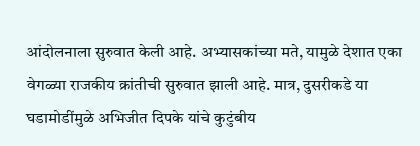आंदोलनाला सुरुवात केली आहे. अभ्यासकांच्या मते, यामुळे देशात एका वेगळ्या राजकीय क्रांतीची सुरुवात झाली आहे. मात्र, दुसरीकडे या घडामोडींमुळे अभिजीत दिपके यांचे कुटुंबीय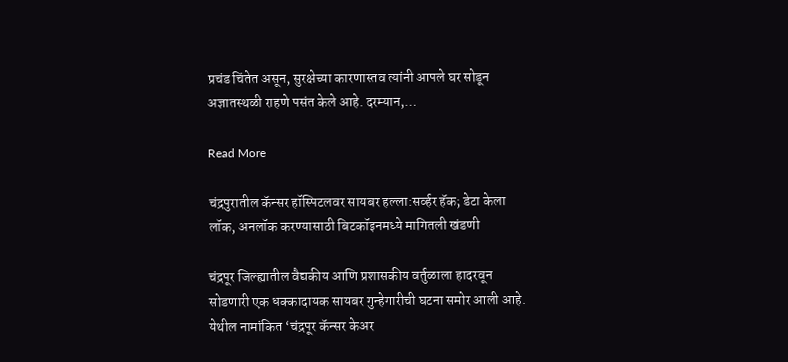प्रचंड चिंतेत असून, सुरक्षेच्या कारणास्तव त्यांनी आपले घर सोडून अज्ञातस्थळी राहणे पसंत केले आहे. दरम्यान,…

Read More

चंद्रपुरातील कॅन्सर हॉस्पिटलवर सायबर हल्ला:सर्व्हर हॅक; डेटा केला लॉक, अनलॉक करण्यासाठी बिटकॉइनमध्ये मागितली खंडणी

चंद्रपूर जिल्ह्यातील वैद्यकीय आणि प्रशासकीय वर्तुळाला हादरवून सोडणारी एक धक्कादायक सायबर गुन्हेगारीची घटना समोर आली आहे. येथील नामांकित ‘चंद्रपूर कॅन्सर केअर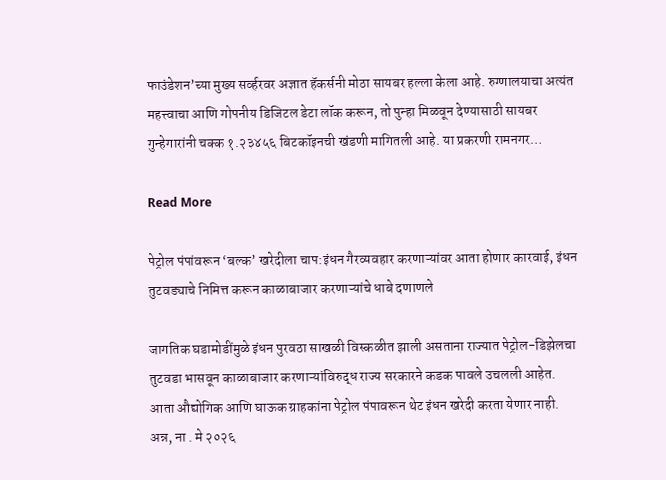फाउंडेशन’च्या मुख्य सर्व्हरवर अज्ञात हॅकर्सनी मोठा सायबर हल्ला केला आहे. रुग्णालयाचा अत्यंत महत्त्वाचा आणि गोपनीय डिजिटल डेटा लॉक करून, तो पुन्हा मिळवून देण्यासाठी सायबर गुन्हेगारांनी चक्क १.२३४५६ बिटकॉइनची खंडणी मागितली आहे. या प्रकरणी रामनगर…

Read More

पेट्रोल पंपांवरून ‘बल्क’ खरेदीला चाप:इंधन गैरव्यवहार करणाऱ्यांवर आता होणार कारवाई, इंधन तुटवड्याचे निमित्त करून काळाबाजार करणाऱ्यांचे धाबे दणाणले

जागतिक घडामोडींमुळे इंधन पुरवठा साखळी विस्कळीत झाली असताना राज्यात पेट्रोल-डिझेलचा तुटवडा भासवून काळाबाजार करणाऱ्यांविरुद्ध राज्य सरकारने कडक पावले उचलली आहेत. आता औद्योगिक आणि घाऊक ग्राहकांना पेट्रोल पंपावरून थेट इंधन खरेदी करता येणार नाही. अन्न, ना . मे २०२६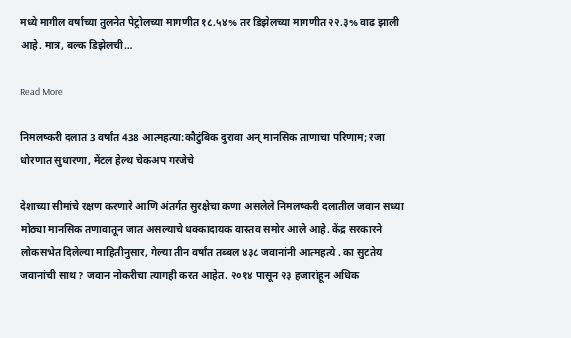मध्ये मागील वर्षाच्या तुलनेत पेट्रोलच्या मागणीत १८.५४% तर डिझेलच्या मागणीत २२.३% वाढ झाली आहे. मात्र, बल्क डिझेलची…

Read More

निमलष्करी दलात 3 वर्षांत 438 आत्महत्या:कौटुंबिक दुरावा अन् मानसिक ताणाचा परिणाम; रजा धोरणात सुधारणा, मेंटल हेल्थ चेकअप गरजेचे

देशाच्या सीमांचे रक्षण करणारे आणि अंतर्गत सुरक्षेचा कणा असलेले निमलष्करी दलातील जवान सध्या मोठ्या मानसिक तणावातून जात असल्याचे धक्कादायक वास्तव समोर आले आहे. केंद्र सरकारने लोकसभेत दिलेल्या माहितीनुसार, गेल्या तीन वर्षांत तब्बल ४३८ जवानांनी आत्महत्ये . का सुटतेय जवानांची साथ? जवान नोकरीचा त्यागही करत आहेत. २०१४ पासून २३ हजारांहून अधिक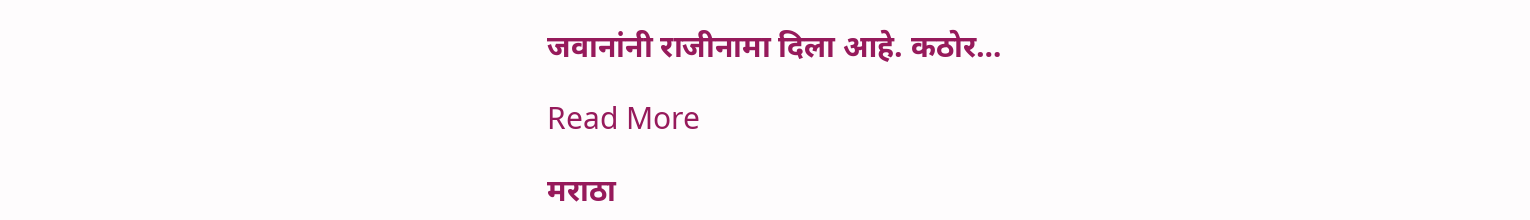जवानांनी राजीनामा दिला आहे. कठोर…

Read More

मराठा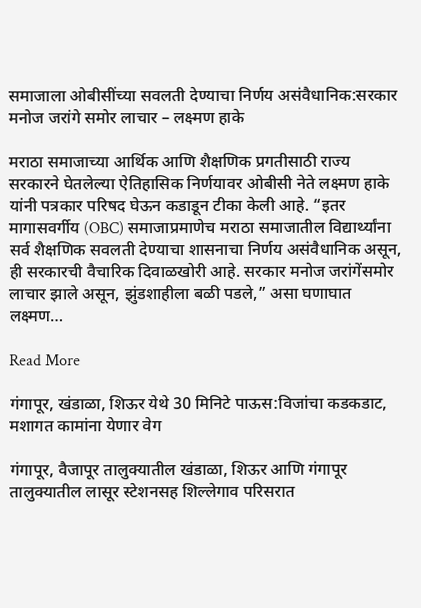समाजाला ओबीसींच्या सवलती देण्याचा निर्णय असंवैधानिक:सरकार मनोज जरांगे समोर लाचार – लक्ष्मण हाके

मराठा समाजाच्या आर्थिक आणि शैक्षणिक प्रगतीसाठी राज्य सरकारने घेतलेल्या ऐतिहासिक निर्णयावर ओबीसी नेते लक्ष्मण हाके यांनी पत्रकार परिषद घेऊन कडाडून टीका केली आहे. “इतर मागासवर्गीय (OBC) समाजाप्रमाणेच मराठा समाजातील विद्यार्थ्यांना सर्व शैक्षणिक सवलती देण्याचा शासनाचा निर्णय असंवैधानिक असून, ही सरकारची वैचारिक दिवाळखोरी आहे. सरकार मनोज जरांगेंसमोर लाचार झाले असून, झुंडशाहीला बळी पडले,” असा घणाघात लक्ष्मण…

Read More

गंगापूर, खंडाळा, शिऊर येथे 30 मिनिटे पाऊस:विजांचा कडकडाट, मशागत कामांना येणार वेग

गंगापूर, वैजापूर तालुक्यातील खंडाळा, शिऊर आणि गंगापूर तालुक्यातील लासूर स्टेशनसह शिल्लेगाव परिसरात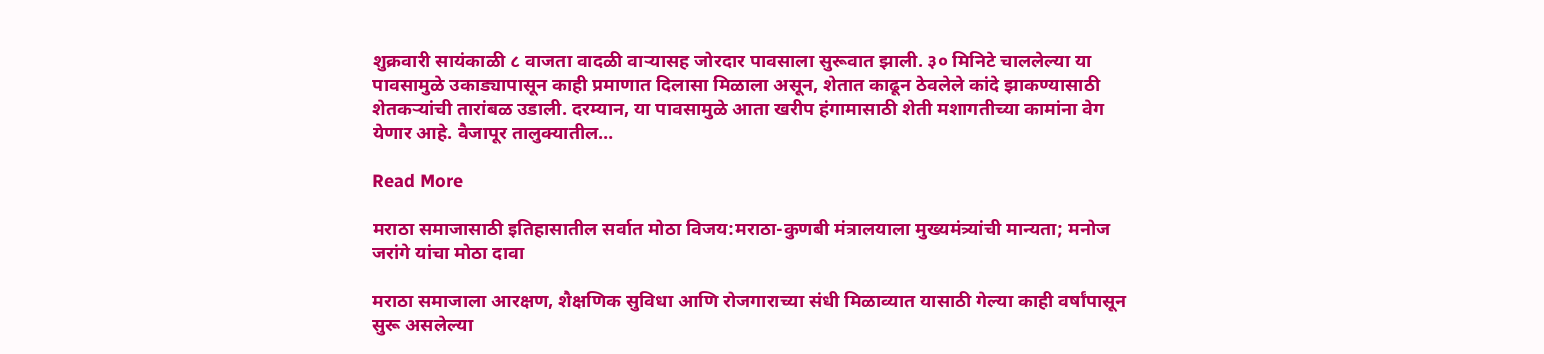शुक्रवारी सायंकाळी ८ वाजता वादळी वाऱ्यासह जोरदार पावसाला सुरूवात झाली. ३० मिनिटे चाललेल्या या पावसामुळे उकाड्यापासून काही प्रमाणात दिलासा मिळाला असून, शेतात काढून ठेवलेले कांदे झाकण्यासाठी शेतकऱ्यांची तारांबळ उडाली. दरम्यान, या पावसामुळे आता खरीप हंगामासाठी शेती मशागतीच्या कामांना वेग येणार आहे. वैजापूर तालुक्यातील…

Read More

मराठा समाजासाठी इतिहासातील सर्वात मोठा विजय:मराठा-कुणबी मंत्रालयाला मुख्यमंत्र्यांची मान्यता; मनोज जरांगे यांचा मोठा दावा

मराठा समाजाला आरक्षण, शैक्षणिक सुविधा आणि रोजगाराच्या संधी मिळाव्यात यासाठी गेल्या काही वर्षांपासून सुरू असलेल्या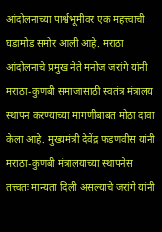आंदोलनाच्या पार्श्वभूमीवर एक महत्त्वाची घडामोड समोर आली आहे. मराठा आंदोलनाचे प्रमुख नेते मनोज जरांगे यांनी मराठा-कुणबी समाजासाठी स्वतंत्र मंत्रालय स्थापन करण्याच्या मागणीबाबत मोठा दावा केला आहे. मुख्यमंत्री देवेंद्र फडणवीस यांनी मराठा-कुणबी मंत्रालयाच्या स्थापनेस तत्त्वतः मान्यता दिली असल्याचे जरांगे यांनी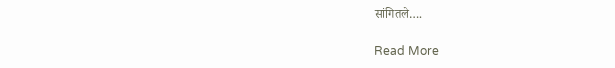सांगितले….

Read More